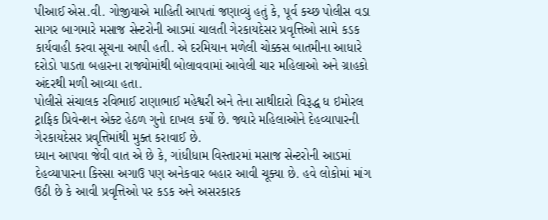પીઆઈ એસ.વી. ગોજીયાએ માહિતી આપતાં જણાવ્યું હતું કે, પૂર્વ કચ્છ પોલીસ વડા સાગર બાગમારે મસાજ સેન્ટરોની આડમાં ચાલતી ગેરકાયદેસર પ્રવૃત્તિઓ સામે કડક કાર્યવાહી કરવા સૂચના આપી હતી. એ દરમિયાન મળેલી ચોક્કસ બાતમીના આધારે દરોડો પાડતા બહારના રાજ્યોમાંથી બોલાવવામાં આવેલી ચાર મહિલાઓ અને ગ્રાહકો અંદરથી મળી આવ્યા હતા.
પોલીસે સંચાલક રવિભાઈ રાણાભાઈ મહેશ્વરી અને તેના સાથીદારો વિરૂદ્ધ ધ ઇમોરલ ટ્રાફિક પ્રિવેન્શન એક્ટ હેઠળ ગુનો દાખલ કર્યો છે. જ્યારે મહિલાઓને દેહવ્યાપારની ગેરકાયદેસર પ્રવૃત્તિમાંથી મુક્ત કરાવાઈ છે.
ધ્યાન આપવા જેવી વાત એ છે કે, ગાંધીધામ વિસ્તારમાં મસાજ સેન્ટરોની આડમાં દેહવ્યાપારના કિસ્સા અગાઉ પણ અનેકવાર બહાર આવી ચૂક્યા છે. હવે લોકોમાં માંગ ઉઠી છે કે આવી પ્રવૃત્તિઓ પર કડક અને અસરકારક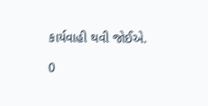કાર્યવાહી થવી જોઈએ.

0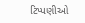ટિપ્પણીઓ